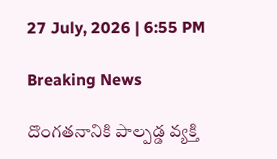27 July, 2026 | 6:55 PM

Breaking News

దొంగతనానికి పాల్పడ్డ వ్యక్తి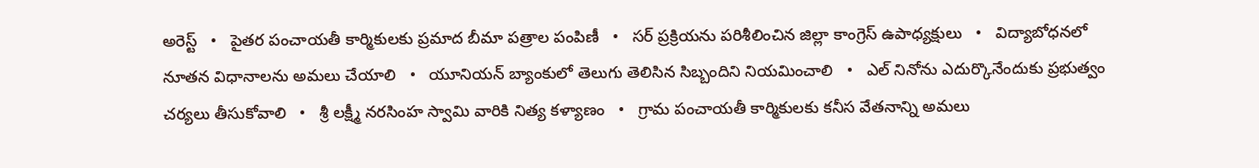అరెస్ట్   •   పైతర పంచాయతీ కార్మికులకు ప్రమాద బీమా పత్రాల పంపిణీ   •   సర్ ప్రక్రియను పరిశీలించిన జిల్లా కాంగ్రెస్ ఉపాధ్యక్షులు   •   విద్యాబోధనలో నూతన విధానాలను అమలు చేయాలి   •   యూనియన్ బ్యాంకులో తెలుగు తెలిసిన సిబ్బందిని నియమించాలి   •   ఎల్ నినోను ఎదుర్కొనేందుకు ప్రభుత్వం చర్యలు తీసుకోవాలి   •   శ్రీ లక్ష్మీ నరసింహ స్వామి వారికి నిత్య కళ్యాణం   •   గ్రామ పంచాయతీ కార్మికులకు కనీస వేతనాన్ని అమలు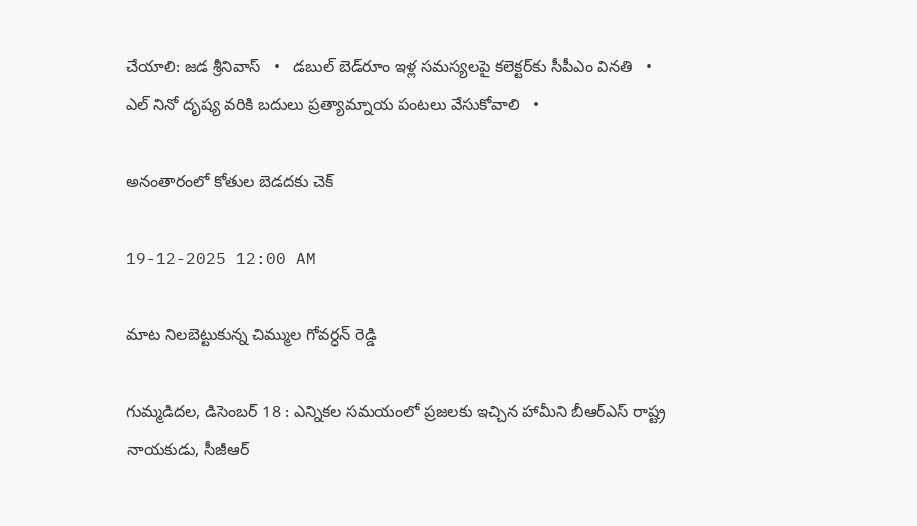చేయాలి: జడ శ్రీనివాస్   •   డబుల్ బెడ్‌రూం ఇళ్ల సమస్యలపై కలెక్టర్‌కు సీపీఎం వినతి   •   ఎల్ నినో దృష్య వరికి బదులు ప్రత్యామ్నాయ పంటలు వేసుకోవాలి   •

అనంతారంలో కోతుల బెడదకు చెక్

19-12-2025 12:00 AM

మాట నిలబెట్టుకున్న చిమ్ముల గోవర్ధన్ రెడ్డి

గుమ్మడిదల, డిసెంబర్ 18 : ఎన్నికల సమయంలో ప్రజలకు ఇచ్చిన హామీని బీఆర్‌ఎస్ రాష్ట్ర నాయకుడు, సీజీఆర్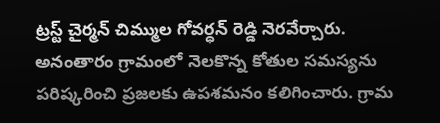ట్రస్ట్ చైర్మన్ చిమ్ముల గోవర్ధన్ రెడ్డి నెరవేర్చారు. అనంతారం గ్రామంలో నెలకొన్న కోతుల సమస్యను పరిష్కరించి ప్రజలకు ఉపశమనం కలిగించారు. గ్రామ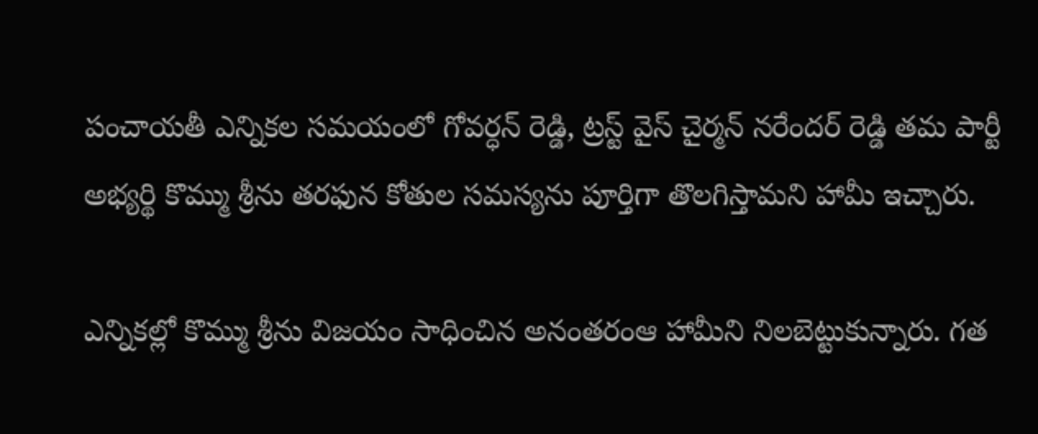పంచాయతీ ఎన్నికల సమయంలో గోవర్ధన్ రెడ్డి, ట్రస్ట్ వైస్ చైర్మన్ నరేందర్ రెడ్డి తమ పార్టీ అభ్యర్థి కొమ్ము శ్రీను తరఫున కోతుల సమస్యను పూర్తిగా తొలగిస్తామని హామీ ఇచ్చారు.

ఎన్నికల్లో కొమ్ము శ్రీను విజయం సాధించిన అనంతరంఆ హామీని నిలబెట్టుకున్నారు. గత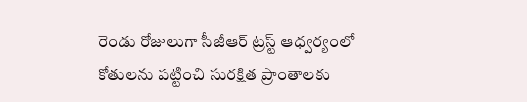రెండు రోజులుగా సీజీఆర్ ట్రస్ట్ ఆధ్వర్యంలో కోతులను పట్టించి సురక్షిత ప్రాంతాలకు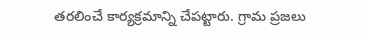తరలించే కార్యక్రమాన్ని చేపట్టారు. గ్రామ ప్రజలు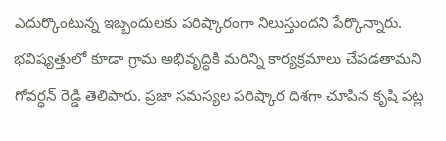ఎదుర్కొంటున్న ఇబ్బందులకు పరిష్కారంగా నిలుస్తుందని పేర్కొన్నారు. భవిష్యత్తులో కూడా గ్రామ అభివృద్ధికి మరిన్ని కార్యక్రమాలు చేపడతామని గోవర్ధన్ రెడ్డి తెలిపారు. ప్రజా సమస్యల పరిష్కార దిశగా చూపిన కృషి పట్ల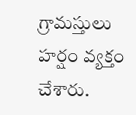గ్రామస్తులు హర్షం వ్యక్తం చేశారు.